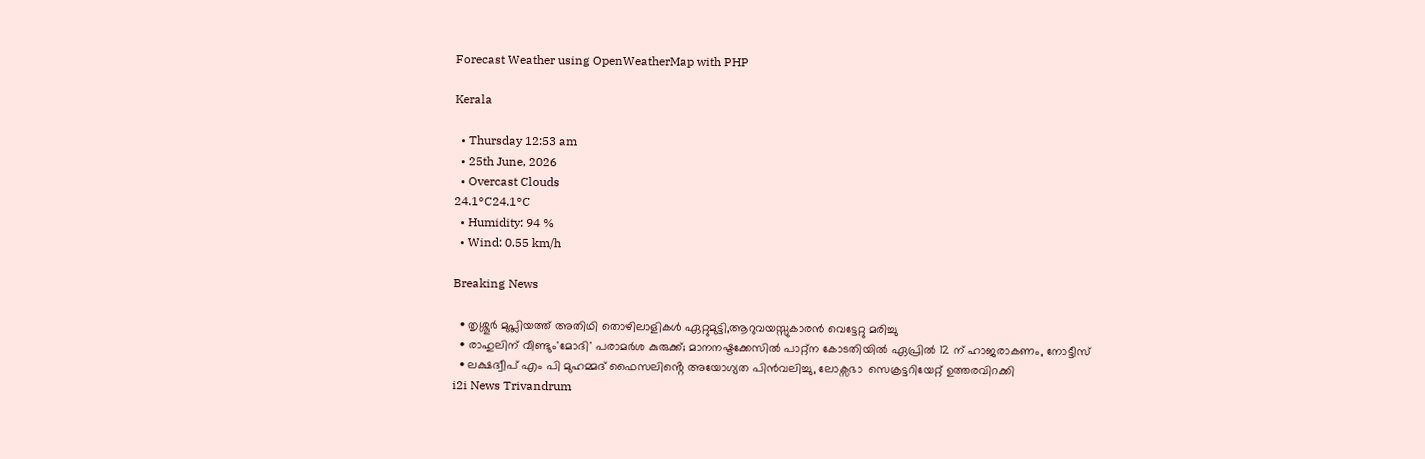Forecast Weather using OpenWeatherMap with PHP

Kerala

  • Thursday 12:53 am
  • 25th June, 2026
  • Overcast Clouds
24.1°C24.1°C
  • Humidity: 94 %
  • Wind: 0.55 km/h

Breaking News

  • തൃശ്ശൂർ മുപ്ലിയത്ത് അതിഥി തൊഴിലാളികൾ ഏറ്റുമുട്ടി,ആറുവയസ്സുകാരൻ വെട്ടേറ്റു മരിച്ചു
  • രാഹുലിന് വീണ്ടും'മോദി' പരാമര്‍ശ കുരുക്ക്; മാനനഷ്ടക്കേസിൽ പാറ്റ്ന കോടതിയിൽ ഏപ്രിൽ 12 ന് ഹാജരാകണം, നോട്ടീസ്
  • ലക്ഷദ്വീപ് എം പി മുഹമ്മദ് ഫൈസലിൻ്റെ അയോഗ്യത പിൻവലിച്ചു, ലോക്സഭാ  സെക്രട്ടറിയേറ്റ് ഉത്തരവിറക്കി
i2i News Trivandrum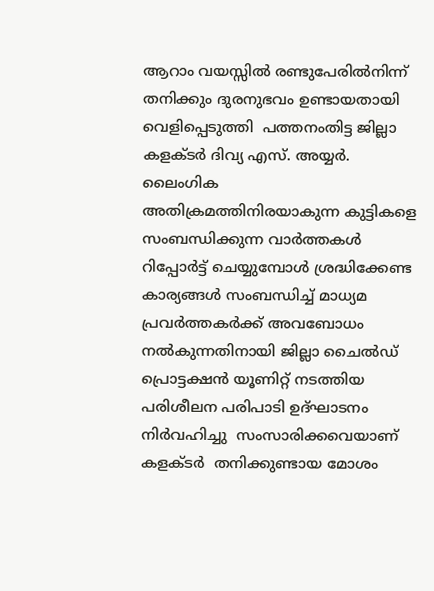ആറാം വയസ്സില്‍ രണ്ടുപേരില്‍നിന്ന് തനിക്കും ദുരനുഭവം ഉണ്ടായതായി വെളിപ്പെടുത്തി  പത്തനംതിട്ട ജില്ലാ കളക്ടര്‍ ദിവ്യ എസ്. അയ്യര്‍. ലൈംഗിക അതിക്രമത്തിനിരയാകുന്ന കുട്ടികളെ സംബന്ധിക്കുന്ന വാര്‍ത്തകള്‍ റിപ്പോര്‍ട്ട് ചെയ്യുമ്പോള്‍ ശ്രദ്ധിക്കേണ്ട കാര്യങ്ങള്‍ സംബന്ധിച്ച് മാധ്യമ പ്രവര്‍ത്തകര്‍ക്ക് അവബോധം നല്‍കുന്നതിനായി ജില്ലാ ചൈല്‍ഡ് പ്രൊട്ടക്ഷന്‍ യൂണിറ്റ് നടത്തിയ പരിശീലന പരിപാടി ഉദ്ഘാടനം നിർവഹിച്ചു  സംസാരിക്കവെയാണ്   കളക്ടര്‍  തനിക്കുണ്ടായ മോശം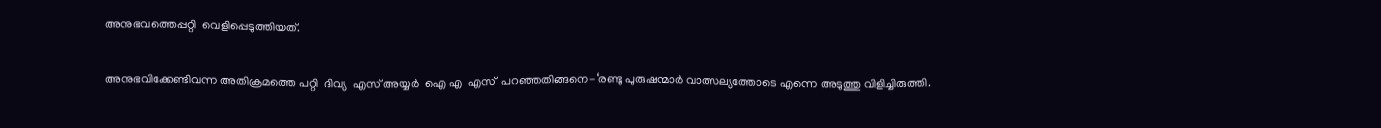അനുഭവത്തെപ്പറ്റി  വെളിപ്പെടുത്തിയത്.

അനുഭവിക്കേണ്ടിവന്ന അതിക്രമത്തെ പറ്റി  ദിവ്യ  എസ് അയ്യർ  ഐ എ  എസ്  പറഞ്ഞതിങ്ങനെ-‘രണ്ടു പുരുഷന്മാർ വാത്സല്യത്തോടെ എന്നെ അടുത്തു വിളിച്ചിരുത്തി.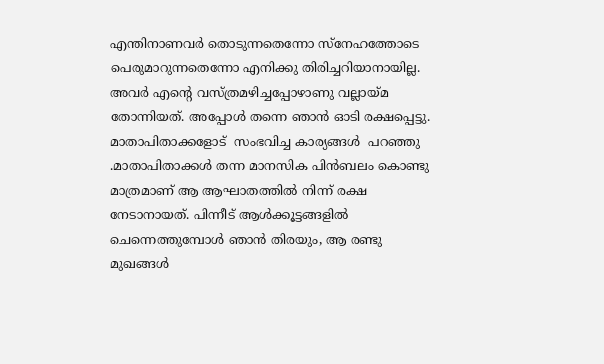എന്തിനാണവർ തൊടുന്നതെന്നോ സ്നേഹത്തോടെ പെരുമാറുന്നതെന്നോ എനിക്കു തിരിച്ചറിയാനായില്ല. അവർ എന്റെ വസ്ത്രമഴിച്ചപ്പോഴാണു വല്ലായ്മ തോന്നിയത്. അപ്പോൾ തന്നെ ഞാൻ ഓടി രക്ഷപ്പെട്ടു. മാതാപിതാക്കളോട്  സംഭവിച്ച കാര്യങ്ങൾ  പറഞ്ഞു .മാതാപിതാക്കൾ തന്ന മാനസിക പിൻബലം കൊണ്ടു മാത്രമാണ് ആ ആഘാതത്തിൽ നിന്ന് രക്ഷ നേടാനായത്. പിന്നീട് ആൾക്കൂട്ടങ്ങളിൽ ചെന്നെത്തുമ്പോൾ ഞാൻ തിരയും, ആ രണ്ടു മുഖങ്ങൾ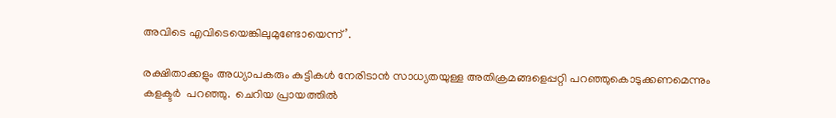അവിടെ എവിടെയെങ്കിലുമുണ്ടോയെന്ന്’.

രക്ഷിതാക്കളും അധ്യാപകരും കുട്ടികൾ നേരിടാൻ സാധ്യതയുള്ള അതിക്രമങ്ങളെപ്പറ്റി പറഞ്ഞുകൊടുക്കണമെന്നും കളക്ടർ  പറഞ്ഞു.  ചെറിയ പ്രായത്തിൽ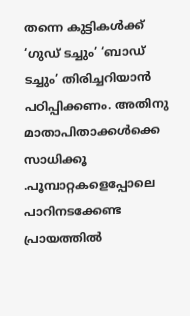തന്നെ കുട്ടികൾക്ക് ‘ഗുഡ് ടച്ചും’ ‘ബാഡ് ടച്ചും’ തിരിച്ചറിയാൻ പഠിപ്പിക്കണം. അതിനു മാതാപിതാക്കൾക്കെ  സാധിക്കൂ .പൂമ്പാറ്റകളെപ്പോലെ പാറിനടക്കേണ്ട പ്രായത്തിൽ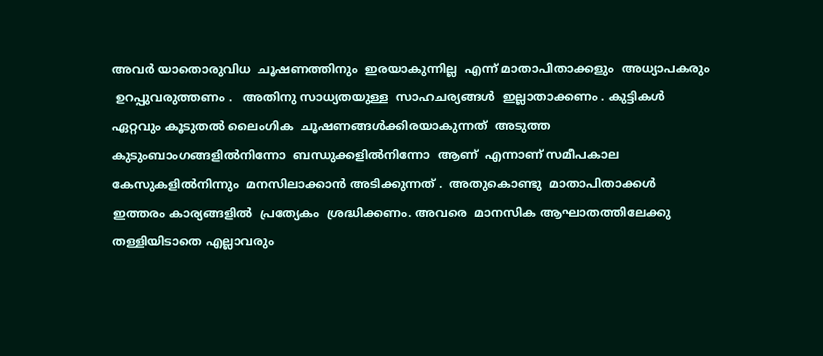അവർ യാതൊരുവിധ  ചൂഷണത്തിനും  ഇരയാകുന്നില്ല  എന്ന് മാതാപിതാക്കളും  അധ്യാപകരും
 ഉറപ്പുവരുത്തണം .   അതിനു സാധ്യതയുള്ള  സാഹചര്യങ്ങൾ  ഇല്ലാതാക്കണം . കുട്ടികൾ  ഏറ്റവും കൂടുതൽ ലൈംഗിക  ചൂഷണങ്ങൾക്കിരയാകുന്നത്  അടുത്ത  കുടുംബാംഗങ്ങളിൽനിന്നോ  ബന്ധുക്കളിൽനിന്നോ  ആണ്  എന്നാണ് സമീപകാല  കേസുകളിൽനിന്നും  മനസിലാക്കാൻ അടിക്കുന്നത് .  അതുകൊണ്ടു  മാതാപിതാക്കൾ  ഇത്തരം കാര്യങ്ങളിൽ  പ്രത്യേകം  ശ്രദ്ധിക്കണം. അവരെ  മാനസിക ആഘാതത്തിലേക്കു തള്ളിയിടാതെ എല്ലാവരും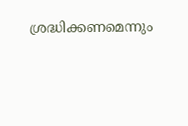ശ്രദ്ധിക്കണമെന്നും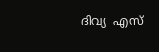ദിവ്യ  എസ്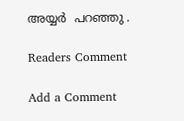അയ്യർ  പറഞ്ഞു .

Readers Comment

Add a Comment